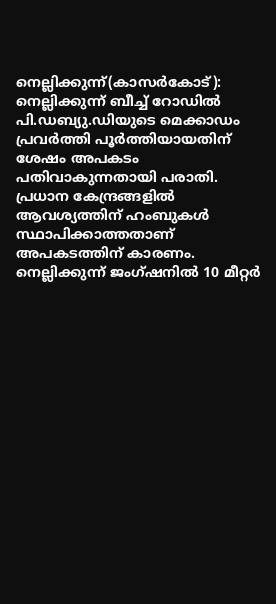നെല്ലിക്കുന്ന്(കാസർകോട്): നെല്ലിക്കുന്ന് ബീച്ച് റോഡിൽ പി.ഡബ്യു.ഡിയുടെ മെക്കാഡം പ്രവർത്തി പൂർത്തിയായതിന് ശേഷം അപകടം പതിവാകുന്നതായി പരാതി. പ്രധാന കേന്ദ്രങ്ങളിൽ ആവശ്യത്തിന് ഹംബുകൾ സ്ഥാപിക്കാത്തതാണ് അപകടത്തിന് കാരണം. നെല്ലിക്കുന്ന് ജംഗ്ഷനിൽ 10 മീറ്റർ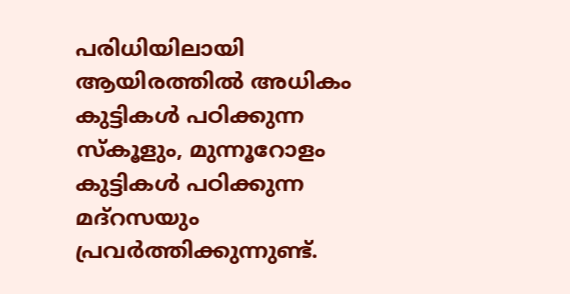പരിധിയിലായി ആയിരത്തിൽ അധികം കുട്ടികൾ പഠിക്കുന്ന സ്കൂളും, മുന്നൂറോളം കുട്ടികൾ പഠിക്കുന്ന മദ്റസയും പ്രവർത്തിക്കുന്നുണ്ട്.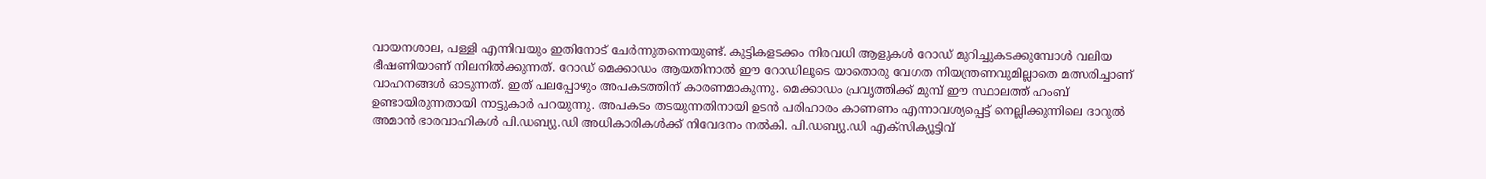വായനശാല, പള്ളി എന്നിവയും ഇതിനോട് ചേർന്നുതന്നെയുണ്ട്. കുട്ടികളടക്കം നിരവധി ആളുകൾ റോഡ് മുറിച്ചുകടക്കുമ്പോൾ വലിയ ഭീഷണിയാണ് നിലനിൽക്കുന്നത്. റോഡ് മെക്കാഡം ആയതിനാൽ ഈ റോഡിലൂടെ യാതൊരു വേഗത നിയന്ത്രണവുമില്ലാതെ മത്സരിച്ചാണ് വാഹനങ്ങൾ ഓടുന്നത്. ഇത് പലപ്പോഴും അപകടത്തിന് കാരണമാകുന്നു. മെക്കാഡം പ്രവൃത്തിക്ക് മുമ്പ് ഈ സ്ഥാലത്ത് ഹംബ് ഉണ്ടായിരുന്നതായി നാട്ടുകാർ പറയുന്നു. അപകടം തടയുന്നതിനായി ഉടൻ പരിഹാരം കാണണം എന്നാവശ്യപ്പെട്ട് നെല്ലിക്കുന്നിലെ ദാറുൽ അമാൻ ഭാരവാഹികൾ പി.ഡബ്യു.ഡി അധികാരികൾക്ക് നിവേദനം നൽകി. പി.ഡബ്യു.ഡി എക്സിക്യൂട്ടിവ്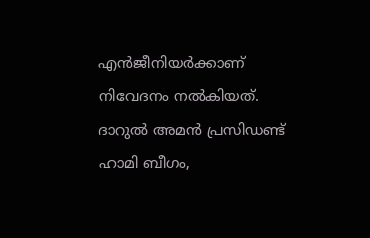എൻജീനിയർക്കാണ് നിവേദനം നൽകിയത്.
ദാറുൽ അമൻ പ്രസിഡണ്ട് ഹാമി ബീഗം,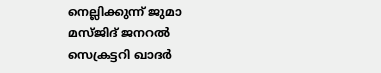നെല്ലിക്കുന്ന് ജുമാ മസ്ജിദ് ജനറൽ സെക്രട്ടറി ഖാദർ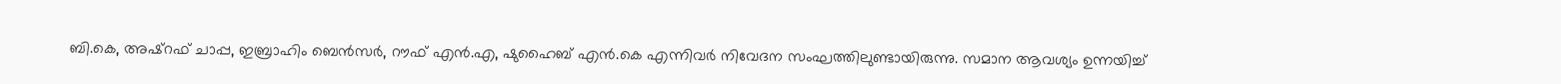ബി.കെ, അഷ്റഫ് ചാപ്പ, ഇബ്രാഹിം ബെൻസർ, റൗഫ് എൻ.എ, ഷുഹൈബ് എൻ.കെ എന്നിവർ നിവേദന സംഘത്തിലുണ്ടായിരുന്നു. സമാന ആവശ്യം ഉന്നയിച്ച്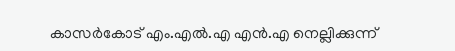കാസർകോട് എം.എൽ.എ എൻ.എ നെല്ലിക്കുന്ന്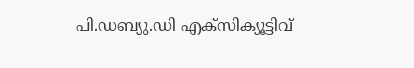പി.ഡബ്യു.ഡി എക്സിക്യൂട്ടിവ്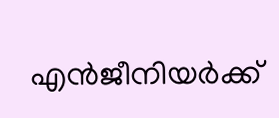എൻജീനിയർക്ക്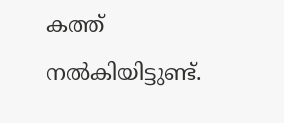കത്ത് നൽകിയിട്ടുണ്ട്.